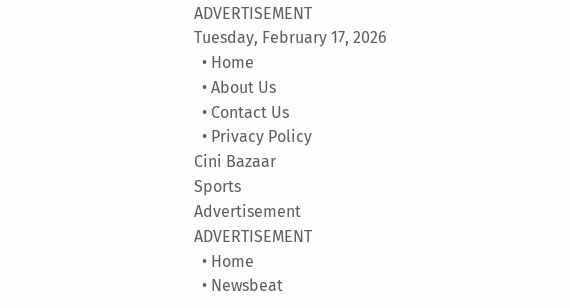ADVERTISEMENT
Tuesday, February 17, 2026
  • Home
  • About Us
  • Contact Us
  • Privacy Policy
Cini Bazaar
Sports
Advertisement
ADVERTISEMENT
  • Home
  • Newsbeat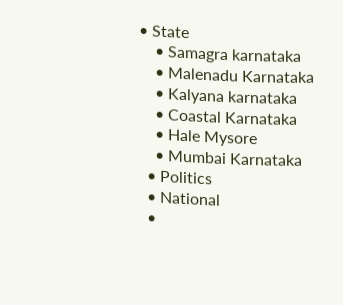• State
    • Samagra karnataka
    • Malenadu Karnataka
    • Kalyana karnataka
    • Coastal Karnataka
    • Hale Mysore
    • Mumbai Karnataka
  • Politics
  • National
  •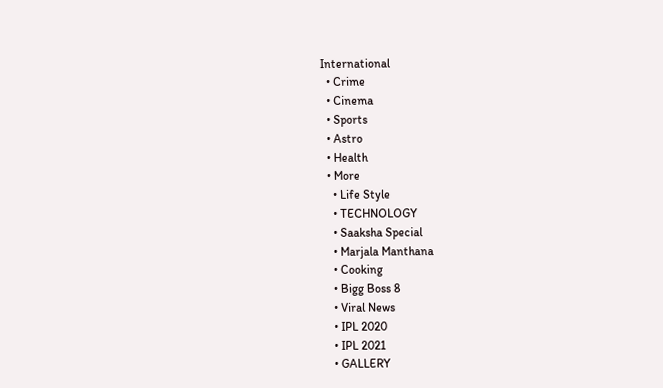International
  • Crime
  • Cinema
  • Sports
  • Astro
  • Health
  • More
    • Life Style
    • TECHNOLOGY
    • Saaksha Special
    • Marjala Manthana
    • Cooking
    • Bigg Boss 8
    • Viral News
    • IPL 2020
    • IPL 2021
    • GALLERY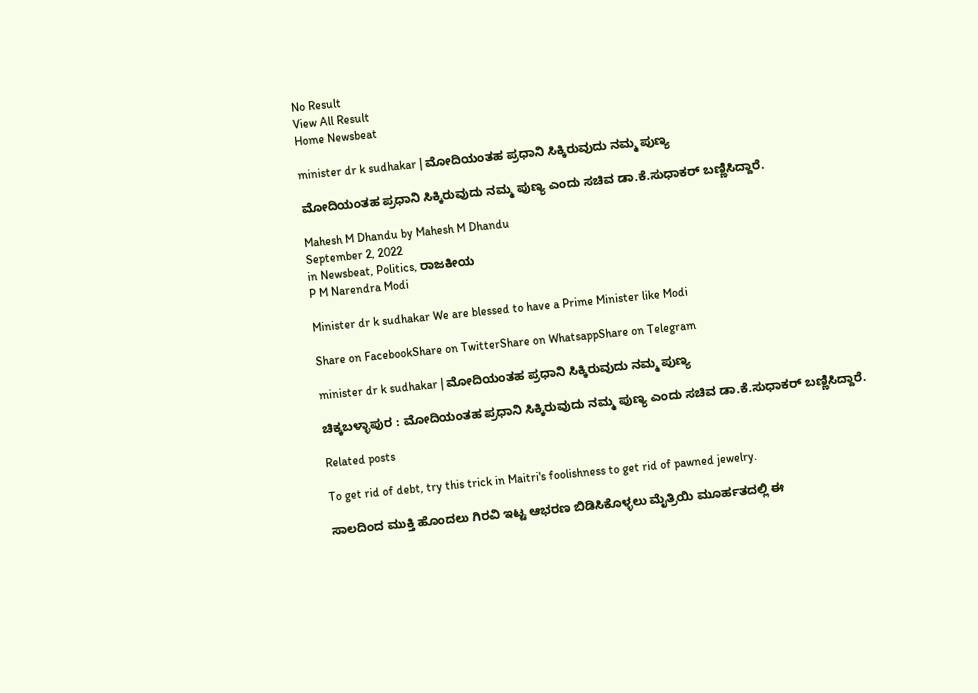No Result
View All Result
Home Newsbeat

minister dr k sudhakar | ಮೋದಿಯಂತಹ ಪ್ರಧಾನಿ ಸಿಕ್ಕಿರುವುದು ನಮ್ಮ ಪುಣ್ಯ

ಮೋದಿಯಂತಹ ಪ್ರಧಾನಿ ಸಿಕ್ಕಿರುವುದು ನಮ್ಮ ಪುಣ್ಯ ಎಂದು ಸಚಿವ ಡಾ.ಕೆ.ಸುಧಾಕರ್ ಬಣ್ಣಿಸಿದ್ದಾರೆ.

Mahesh M Dhandu by Mahesh M Dhandu
September 2, 2022
in Newsbeat, Politics, ರಾಜಕೀಯ
P M Narendra Modi

Minister dr k sudhakar We are blessed to have a Prime Minister like Modi

Share on FacebookShare on TwitterShare on WhatsappShare on Telegram

minister dr k sudhakar | ಮೋದಿಯಂತಹ ಪ್ರಧಾನಿ ಸಿಕ್ಕಿರುವುದು ನಮ್ಮ ಪುಣ್ಯ

ಚಿಕ್ಕಬಳ್ಳಾಪುರ : ಮೋದಿಯಂತಹ ಪ್ರಧಾನಿ ಸಿಕ್ಕಿರುವುದು ನಮ್ಮ ಪುಣ್ಯ ಎಂದು ಸಚಿವ ಡಾ.ಕೆ.ಸುಧಾಕರ್ ಬಣ್ಣಿಸಿದ್ದಾರೆ.

Related posts

To get rid of debt, try this trick in Maitri's foolishness to get rid of pawned jewelry.

ಸಾಲದಿಂದ ಮುಕ್ತಿ ಹೊಂದಲು ಗಿರವಿ ಇಟ್ಟ ಆಭರಣ ಬಿಡಿಸಿಕೊಳ್ಳಲು ಮೈತ್ರಿಯಿ ಮೂರ್ಹತದಲ್ಲಿ ಈ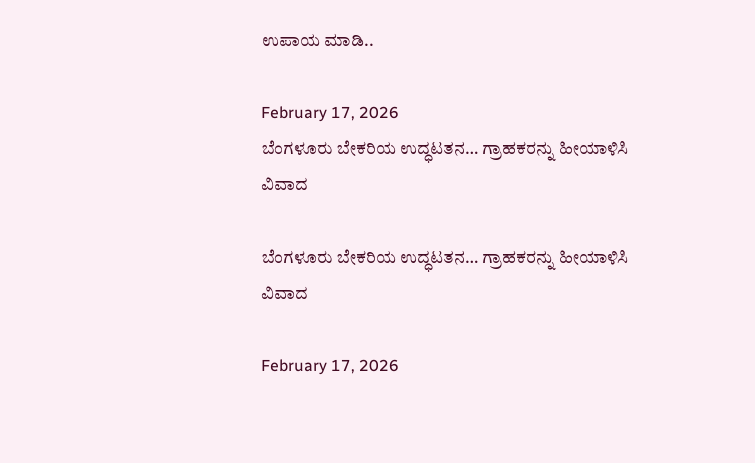ಉಪಾಯ ಮಾಡಿ..

February 17, 2026
ಬೆಂಗಳೂರು ಬೇಕರಿಯ ಉದ್ಧಟತನ… ಗ್ರಾಹಕರನ್ನು ಹೀಯಾಳಿಸಿ ವಿವಾದ

ಬೆಂಗಳೂರು ಬೇಕರಿಯ ಉದ್ಧಟತನ… ಗ್ರಾಹಕರನ್ನು ಹೀಯಾಳಿಸಿ ವಿವಾದ

February 17, 2026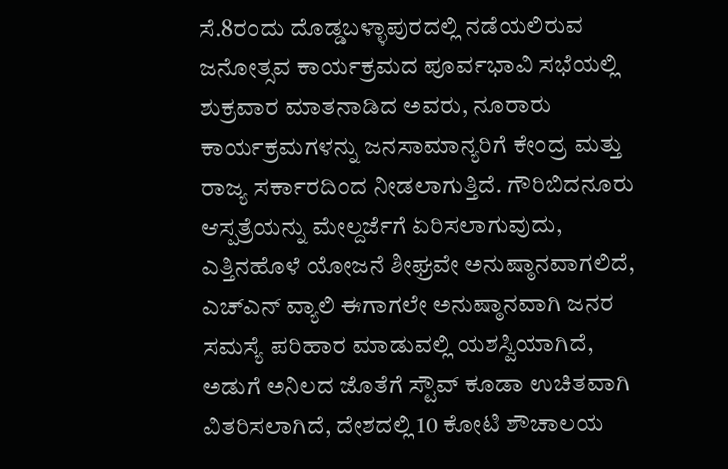ಸೆ.8ರಂದು ದೊಡ್ಡಬಳ್ಳಾಪುರದಲ್ಲಿ ನಡೆಯಲಿರುವ ಜನೋತ್ಸವ ಕಾರ್ಯಕ್ರಮದ ಪೂರ್ವಭಾವಿ ಸಭೆಯಲ್ಲಿ ಶುಕ್ರವಾರ ಮಾತನಾಡಿದ ಅವರು, ನೂರಾರು ಕಾರ್ಯಕ್ರಮಗಳನ್ನು ಜನಸಾಮಾನ್ಯರಿಗೆ ಕೇಂದ್ರ ಮತ್ತು ರಾಜ್ಯ ಸರ್ಕಾರದಿಂದ ನೀಡಲಾಗುತ್ತಿದೆ. ಗೌರಿಬಿದನೂರು ಆಸ್ಪತ್ರೆಯನ್ನು ಮೇಲ್ದರ್ಜೆಗೆ ಏರಿಸಲಾಗುವುದು, ಎತ್ತಿನಹೊಳೆ ಯೋಜನೆ ಶೀಘ್ರವೇ ಅನುಷ್ಠಾನವಾಗಲಿದೆ, ಎಚ್ಎನ್ ವ್ಯಾಲಿ ಈಗಾಗಲೇ ಅನುಷ್ಠಾನವಾಗಿ ಜನರ ಸಮಸ್ಯೆ ಪರಿಹಾರ ಮಾಡುವಲ್ಲಿ ಯಶಸ್ವಿಯಾಗಿದೆ, ಅಡುಗೆ ಅನಿಲದ ಜೊತೆಗೆ ಸ್ಟೌವ್ ಕೂಡಾ ಉಚಿತವಾಗಿ ವಿತರಿಸಲಾಗಿದೆ, ದೇಶದಲ್ಲಿ 10 ಕೋಟಿ ಶೌಚಾಲಯ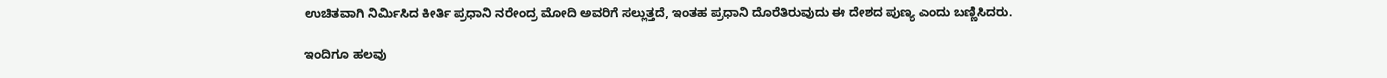ಉಚಿತವಾಗಿ ನಿರ್ಮಿಸಿದ ಕೀರ್ತಿ ಪ್ರಧಾನಿ ನರೇಂದ್ರ ಮೋದಿ ಅವರಿಗೆ ಸಲ್ಲುತ್ತದೆ, ಇಂತಹ ಪ್ರಧಾನಿ ದೊರೆತಿರುವುದು ಈ ದೇಶದ ಪುಣ್ಯ ಎಂದು ಬಣ್ಣಿಸಿದರು.

ಇಂದಿಗೂ ಹಲವು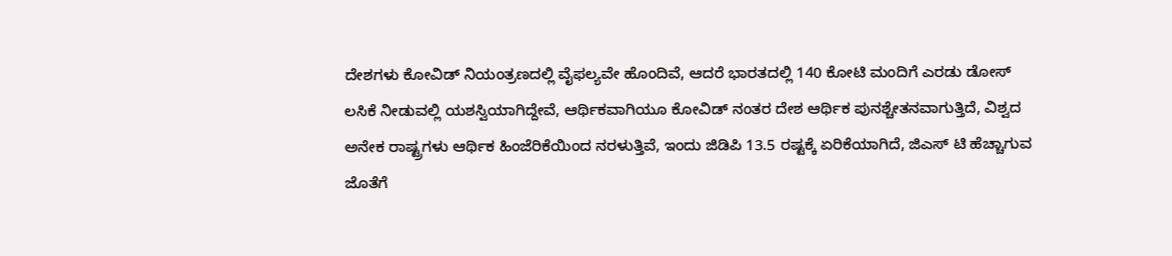ದೇಶಗಳು ಕೋವಿಡ್ ನಿಯಂತ್ರಣದಲ್ಲಿ ವೈಫಲ್ಯವೇ ಹೊಂದಿವೆ, ಆದರೆ ಭಾರತದಲ್ಲಿ 140 ಕೋಟಿ ಮಂದಿಗೆ ಎರಡು ಡೋಸ್ ಲಸಿಕೆ ನೀಡುವಲ್ಲಿ ಯಶಸ್ವಿಯಾಗಿದ್ದೇವೆ, ಆರ್ಥಿಕವಾಗಿಯೂ ಕೋವಿಡ್ ನಂತರ ದೇಶ ಆರ್ಥಿಕ ಪುನಶ್ಚೇತನವಾಗುತ್ತಿದೆ, ವಿಶ್ವದ ಅನೇಕ ರಾಷ್ಟ್ರಗಳು ಆರ್ಥಿಕ ಹಿಂಜೆರಿಕೆಯಿಂದ ನರಳುತ್ತಿವೆ, ಇಂದು ಜಿಡಿಪಿ 13.5 ರಷ್ಟಕ್ಕೆ ಏರಿಕೆಯಾಗಿದೆ, ಜಿಎಸ್ ಟಿ ಹೆಚ್ಚಾಗುವ ಜೊತೆಗೆ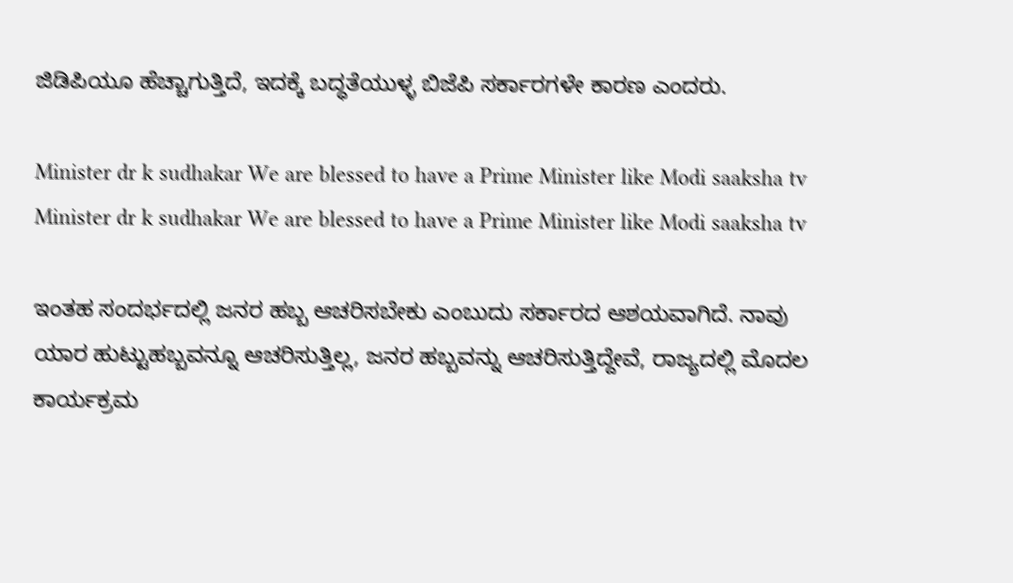ಜಿಡಿಪಿಯೂ ಹೆಚ್ಚಾಗುತ್ತಿದೆ, ಇದಕ್ಕೆ ಬದ್ಧತೆಯುಳ್ಳ ಬಿಜೆಪಿ ಸರ್ಕಾರಗಳೇ ಕಾರಣ ಎಂದರು.

Minister dr k sudhakar We are blessed to have a Prime Minister like Modi saaksha tv
Minister dr k sudhakar We are blessed to have a Prime Minister like Modi saaksha tv

ಇಂತಹ ಸಂದರ್ಭದಲ್ಲಿ ಜನರ ಹಬ್ಬ ಆಚರಿಸಬೇಕು ಎಂಬುದು ಸರ್ಕಾರದ ಆಶಯವಾಗಿದೆ. ನಾವು ಯಾರ ಹುಟ್ಟುಹಬ್ಬವನ್ನೂ ಆಚರಿಸುತ್ತಿಲ್ಲ, ಜನರ ಹಬ್ಬವನ್ನು ಆಚರಿಸುತ್ತಿದ್ದೇವೆ, ರಾಜ್ಯದಲ್ಲಿ ಮೊದಲ ಕಾರ್ಯಕ್ರಮ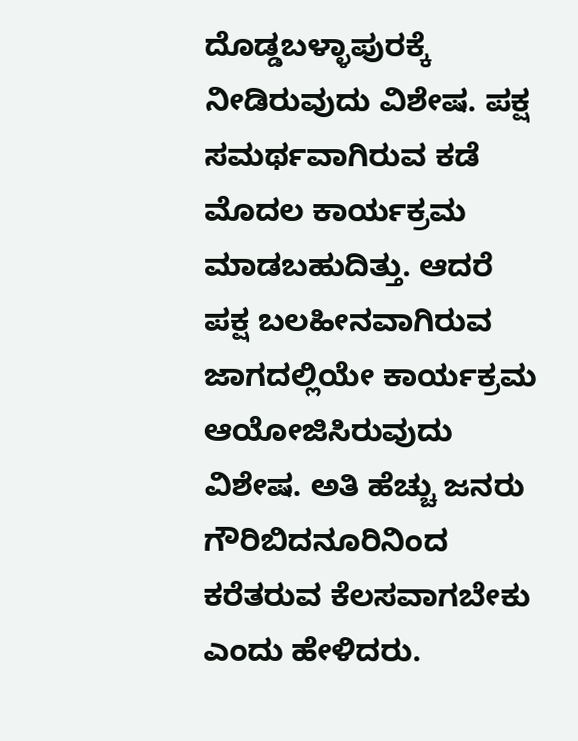ದೊಡ್ಡಬಳ್ಳಾಪುರಕ್ಕೆ ನೀಡಿರುವುದು ವಿಶೇಷ. ಪಕ್ಷ ಸಮರ್ಥವಾಗಿರುವ ಕಡೆ ಮೊದಲ ಕಾರ್ಯಕ್ರಮ ಮಾಡಬಹುದಿತ್ತು. ಆದರೆ ಪಕ್ಷ ಬಲಹೀನವಾಗಿರುವ ಜಾಗದಲ್ಲಿಯೇ ಕಾರ್ಯಕ್ರಮ ಆಯೋಜಿಸಿರುವುದು ವಿಶೇಷ. ಅತಿ ಹೆಚ್ಚು ಜನರು ಗೌರಿಬಿದನೂರಿನಿಂದ ಕರೆತರುವ ಕೆಲಸವಾಗಬೇಕು ಎಂದು ಹೇಳಿದರು.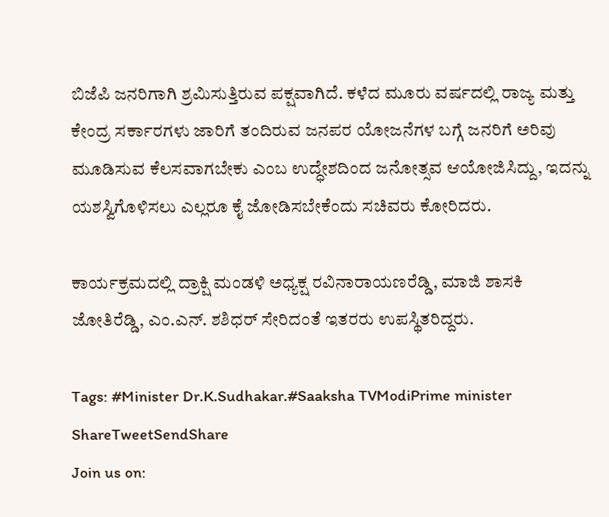ಬಿಜೆಪಿ ಜನರಿಗಾಗಿ ಶ್ರಮಿಸುತ್ತಿರುವ ಪಕ್ಷವಾಗಿದೆ. ಕಳೆದ ಮೂರು ವರ್ಷದಲ್ಲಿ ರಾಜ್ಯ ಮತ್ತು ಕೇಂದ್ರ ಸರ್ಕಾರಗಳು ಜಾರಿಗೆ ತಂದಿರುವ ಜನಪರ ಯೋಜನೆಗಳ ಬಗ್ಗೆ ಜನರಿಗೆ ಅರಿವು ಮೂಡಿಸುವ ಕೆಲಸವಾಗಬೇಕು ಎಂಬ ಉದ್ಧೇಶದಿಂದ ಜನೋತ್ಸವ ಆಯೋಜಿಸಿದ್ದು, ಇದನ್ನು ಯಶಸ್ವಿಗೊಳಿಸಲು ಎಲ್ಲರೂ ಕೈ ಜೋಡಿಸಬೇಕೆಂದು ಸಚಿವರು ಕೋರಿದರು.

ಕಾರ್ಯಕ್ರಮದಲ್ಲಿ ದ್ರಾಕ್ಷಿ ಮಂಡಳಿ ಅಧ್ಯಕ್ಷ ರವಿನಾರಾಯಣರೆಡ್ಡಿ, ಮಾಜಿ ಶಾಸಕಿ ಜೋತಿರೆಡ್ಡಿ, ಎಂ.ಎನ್. ಶಶಿಧರ್ ಸೇರಿದಂತೆ ಇತರರು ಉಪಸ್ಥಿತರಿದ್ದರು.

Tags: #Minister Dr.K.Sudhakar.#Saaksha TVModiPrime minister
ShareTweetSendShare
Join us on: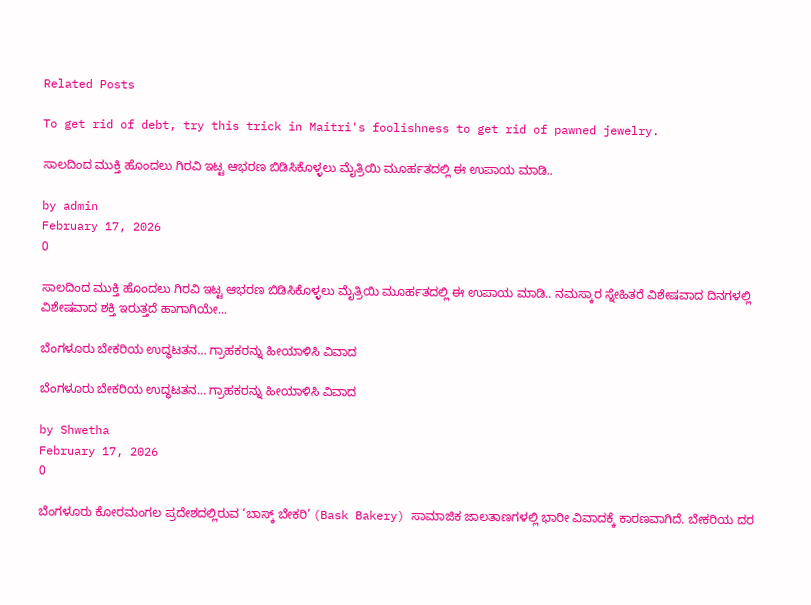Related Posts

To get rid of debt, try this trick in Maitri's foolishness to get rid of pawned jewelry.

ಸಾಲದಿಂದ ಮುಕ್ತಿ ಹೊಂದಲು ಗಿರವಿ ಇಟ್ಟ ಆಭರಣ ಬಿಡಿಸಿಕೊಳ್ಳಲು ಮೈತ್ರಿಯಿ ಮೂರ್ಹತದಲ್ಲಿ ಈ ಉಪಾಯ ಮಾಡಿ..

by admin
February 17, 2026
0

ಸಾಲದಿಂದ ಮುಕ್ತಿ ಹೊಂದಲು ಗಿರವಿ ಇಟ್ಟ ಆಭರಣ ಬಿಡಿಸಿಕೊಳ್ಳಲು ಮೈತ್ರಿಯಿ ಮೂರ್ಹತದಲ್ಲಿ ಈ ಉಪಾಯ ಮಾಡಿ.. ನಮಸ್ಕಾರ ಸ್ನೇಹಿತರೆ ವಿಶೇಷವಾದ ದಿನಗಳಲ್ಲಿ ವಿಶೇಷವಾದ ಶಕ್ತಿ ಇರುತ್ತದೆ ಹಾಗಾಗಿಯೇ...

ಬೆಂಗಳೂರು ಬೇಕರಿಯ ಉದ್ಧಟತನ… ಗ್ರಾಹಕರನ್ನು ಹೀಯಾಳಿಸಿ ವಿವಾದ

ಬೆಂಗಳೂರು ಬೇಕರಿಯ ಉದ್ಧಟತನ… ಗ್ರಾಹಕರನ್ನು ಹೀಯಾಳಿಸಿ ವಿವಾದ

by Shwetha
February 17, 2026
0

ಬೆಂಗಳೂರು ಕೋರಮಂಗಲ ಪ್ರದೇಶದಲ್ಲಿರುವ ‘ಬಾಸ್ಕ್ ಬೇಕರಿ’ (Bask Bakery) ಸಾಮಾಜಿಕ ಜಾಲತಾಣಗಳಲ್ಲಿ ಭಾರೀ ವಿವಾದಕ್ಕೆ ಕಾರಣವಾಗಿದೆ. ಬೇಕರಿಯ ದರ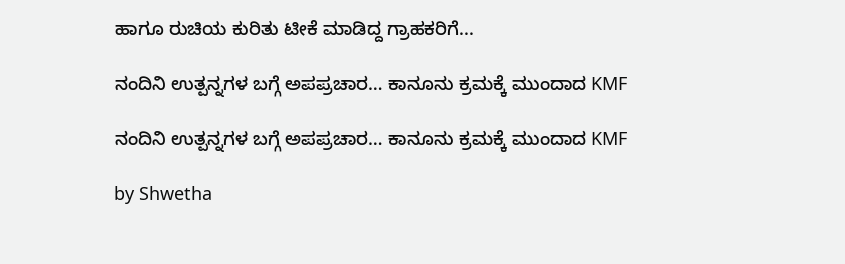ಹಾಗೂ ರುಚಿಯ ಕುರಿತು ಟೀಕೆ ಮಾಡಿದ್ದ ಗ್ರಾಹಕರಿಗೆ...

ನಂದಿನಿ ಉತ್ಪನ್ನಗಳ ಬಗ್ಗೆ ಅಪಪ್ರಚಾರ… ಕಾನೂನು ಕ್ರಮಕ್ಕೆ ಮುಂದಾದ KMF

ನಂದಿನಿ ಉತ್ಪನ್ನಗಳ ಬಗ್ಗೆ ಅಪಪ್ರಚಾರ… ಕಾನೂನು ಕ್ರಮಕ್ಕೆ ಮುಂದಾದ KMF

by Shwetha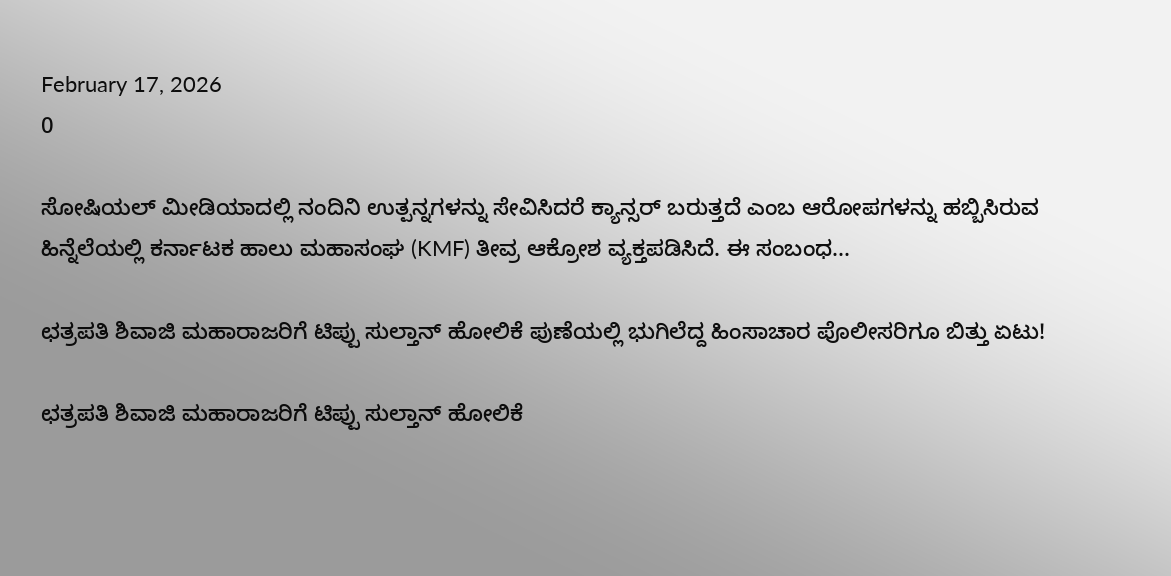February 17, 2026
0

ಸೋಷಿಯಲ್ ಮೀಡಿಯಾದಲ್ಲಿ ನಂದಿನಿ ಉತ್ಪನ್ನಗಳನ್ನು ಸೇವಿಸಿದರೆ ಕ್ಯಾನ್ಸರ್ ಬರುತ್ತದೆ ಎಂಬ ಆರೋಪಗಳನ್ನು ಹಬ್ಬಿಸಿರುವ ಹಿನ್ನೆಲೆಯಲ್ಲಿ ಕರ್ನಾಟಕ ಹಾಲು ಮಹಾಸಂಘ (KMF) ತೀವ್ರ ಆಕ್ರೋಶ ವ್ಯಕ್ತಪಡಿಸಿದೆ. ಈ ಸಂಬಂಧ...

ಛತ್ರಪತಿ ಶಿವಾಜಿ ಮಹಾರಾಜರಿಗೆ ಟಿಪ್ಪು ಸುಲ್ತಾನ್ ಹೋಲಿಕೆ ಪುಣೆಯಲ್ಲಿ ಭುಗಿಲೆದ್ದ ಹಿಂಸಾಚಾರ ಪೊಲೀಸರಿಗೂ ಬಿತ್ತು ಏಟು!

ಛತ್ರಪತಿ ಶಿವಾಜಿ ಮಹಾರಾಜರಿಗೆ ಟಿಪ್ಪು ಸುಲ್ತಾನ್ ಹೋಲಿಕೆ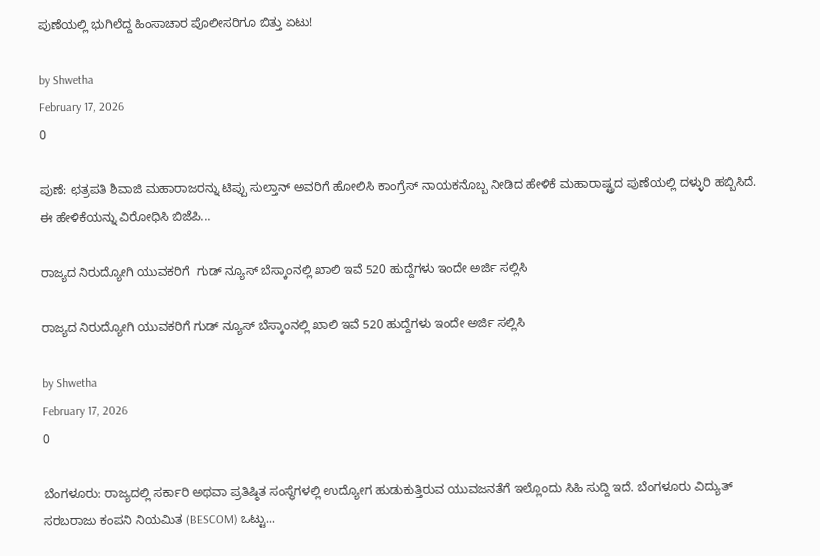ಪುಣೆಯಲ್ಲಿ ಭುಗಿಲೆದ್ದ ಹಿಂಸಾಚಾರ ಪೊಲೀಸರಿಗೂ ಬಿತ್ತು ಏಟು!

by Shwetha
February 17, 2026
0

ಪುಣೆ: ಛತ್ರಪತಿ ಶಿವಾಜಿ ಮಹಾರಾಜರನ್ನು ಟಿಪ್ಪು ಸುಲ್ತಾನ್ ಅವರಿಗೆ ಹೋಲಿಸಿ ಕಾಂಗ್ರೆಸ್ ನಾಯಕನೊಬ್ಬ ನೀಡಿದ ಹೇಳಿಕೆ ಮಹಾರಾಷ್ಟ್ರದ ಪುಣೆಯಲ್ಲಿ ದಳ್ಳುರಿ ಹಬ್ಬಿಸಿದೆ. ಈ ಹೇಳಿಕೆಯನ್ನು ವಿರೋಧಿಸಿ ಬಿಜೆಪಿ...

ರಾಜ್ಯದ ನಿರುದ್ಯೋಗಿ ಯುವಕರಿಗೆ  ಗುಡ್ ನ್ಯೂಸ್ ಬೆಸ್ಕಾಂನಲ್ಲಿ ಖಾಲಿ ಇವೆ 520 ಹುದ್ದೆಗಳು ಇಂದೇ ಅರ್ಜಿ ಸಲ್ಲಿಸಿ

ರಾಜ್ಯದ ನಿರುದ್ಯೋಗಿ ಯುವಕರಿಗೆ ಗುಡ್ ನ್ಯೂಸ್ ಬೆಸ್ಕಾಂನಲ್ಲಿ ಖಾಲಿ ಇವೆ 520 ಹುದ್ದೆಗಳು ಇಂದೇ ಅರ್ಜಿ ಸಲ್ಲಿಸಿ

by Shwetha
February 17, 2026
0

ಬೆಂಗಳೂರು: ರಾಜ್ಯದಲ್ಲಿ ಸರ್ಕಾರಿ ಅಥವಾ ಪ್ರತಿಷ್ಠಿತ ಸಂಸ್ಥೆಗಳಲ್ಲಿ ಉದ್ಯೋಗ ಹುಡುಕುತ್ತಿರುವ ಯುವಜನತೆಗೆ ಇಲ್ಲೊಂದು ಸಿಹಿ ಸುದ್ದಿ ಇದೆ. ಬೆಂಗಳೂರು ವಿದ್ಯುತ್ ಸರಬರಾಜು ಕಂಪನಿ ನಿಯಮಿತ (BESCOM) ಒಟ್ಟು...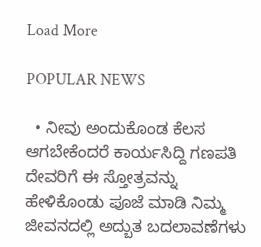Load More

POPULAR NEWS

  • ನೀವು ಅಂದುಕೊಂಡ ಕೆಲಸ ಆಗಬೇಕೆಂದರೆ ಕಾರ್ಯಸಿದ್ದಿ ಗಣಪತಿ ದೇವರಿಗೆ ಈ ಸ್ತೋತ್ರವನ್ನು ಹೇಳಿಕೊಂಡು ಪೂಜೆ ಮಾಡಿ ನಿಮ್ಮ ಜೀವನದಲ್ಲಿ ಅದ್ಬುತ ಬದಲಾವಣೆಗಳು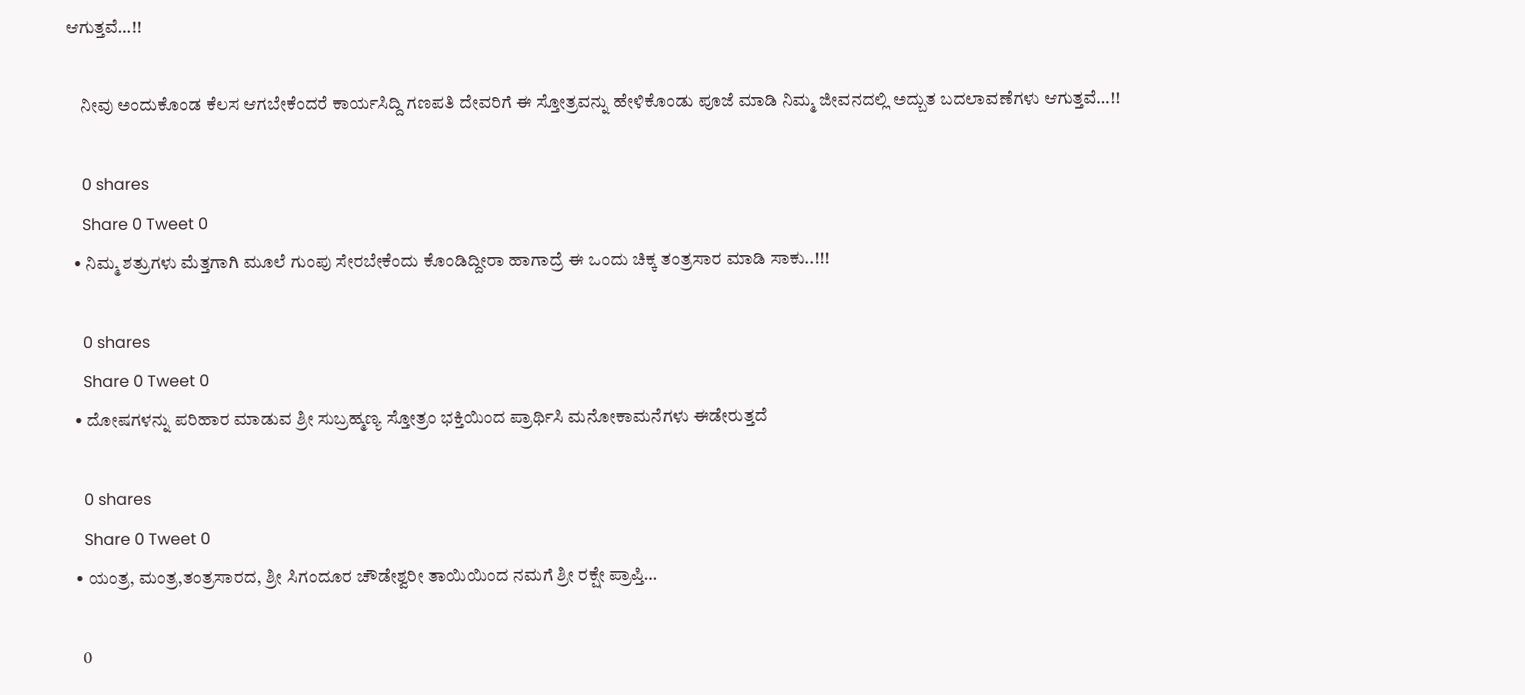ಆಗುತ್ತವೆ…!!

    ನೀವು ಅಂದುಕೊಂಡ ಕೆಲಸ ಆಗಬೇಕೆಂದರೆ ಕಾರ್ಯಸಿದ್ದಿ ಗಣಪತಿ ದೇವರಿಗೆ ಈ ಸ್ತೋತ್ರವನ್ನು ಹೇಳಿಕೊಂಡು ಪೂಜೆ ಮಾಡಿ ನಿಮ್ಮ ಜೀವನದಲ್ಲಿ ಅದ್ಬುತ ಬದಲಾವಣೆಗಳು ಆಗುತ್ತವೆ…!!

    0 shares
    Share 0 Tweet 0
  • ನಿಮ್ಮ ಶತ್ರುಗಳು ಮೆತ್ತಗಾಗಿ ಮೂಲೆ ಗುಂಪು ಸೇರಬೇಕೆಂದು ಕೊಂಡಿದ್ದೀರಾ ಹಾಗಾದ್ರೆ ಈ ಒಂದು ಚಿಕ್ಕ ತಂತ್ರಸಾರ ಮಾಡಿ ಸಾಕು..!!!

    0 shares
    Share 0 Tweet 0
  • ದೋಷಗಳನ್ನು ಪರಿಹಾರ ಮಾಡುವ ಶ್ರೀ ಸುಬ್ರಹ್ಮಣ್ಯ ಸ್ತೋತ್ರಂ ಭಕ್ತಿಯಿಂದ ಪ್ರಾರ್ಥಿಸಿ ಮನೋಕಾಮನೆಗಳು ಈಡೇರುತ್ತದೆ

    0 shares
    Share 0 Tweet 0
  • ಯಂತ್ರ, ಮಂತ್ರ,ತಂತ್ರಸಾರದ, ಶ್ರೀ ಸಿಗಂದೂರ ಚೌಡೇಶ್ವರೀ ತಾಯಿಯಿಂದ ನಮಗೆ ಶ್ರೀ ರಕ್ಷೇ ಪ್ರಾಪ್ತಿ…

    0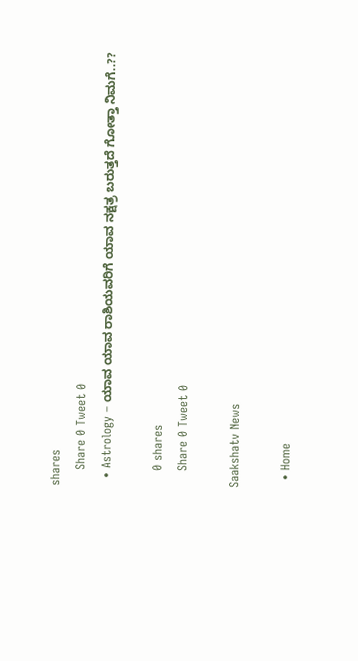shares
    Share 0 Tweet 0
  • Astrology – ಯಾವ ಯಾವ ರಾಶಿಯವರಿಗೆ ಯಾವ ನಕ್ಷತ್ರ ಬರುತ್ತದೆ ಗೋತ್ತಾ ನಿಮಗೆ..??

    0 shares
    Share 0 Tweet 0

Saakshatv News

  • Home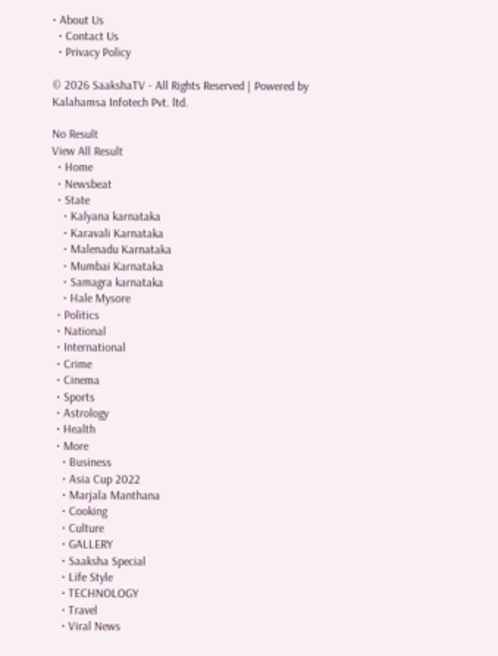• About Us
  • Contact Us
  • Privacy Policy

© 2026 SaakshaTV - All Rights Reserved | Powered by Kalahamsa Infotech Pvt. ltd.

No Result
View All Result
  • Home
  • Newsbeat
  • State
    • Kalyana karnataka
    • Karavali Karnataka
    • Malenadu Karnataka
    • Mumbai Karnataka
    • Samagra karnataka
    • Hale Mysore
  • Politics
  • National
  • International
  • Crime
  • Cinema
  • Sports
  • Astrology
  • Health
  • More
    • Business
    • Asia Cup 2022
    • Marjala Manthana
    • Cooking
    • Culture
    • GALLERY
    • Saaksha Special
    • Life Style
    • TECHNOLOGY
    • Travel
    • Viral News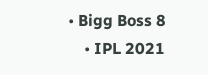• Bigg Boss 8
    • IPL 2021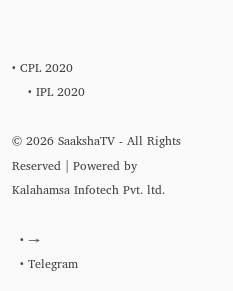• CPL 2020
    • IPL 2020

© 2026 SaakshaTV - All Rights Reserved | Powered by Kalahamsa Infotech Pvt. ltd.

  • →
  • Telegram